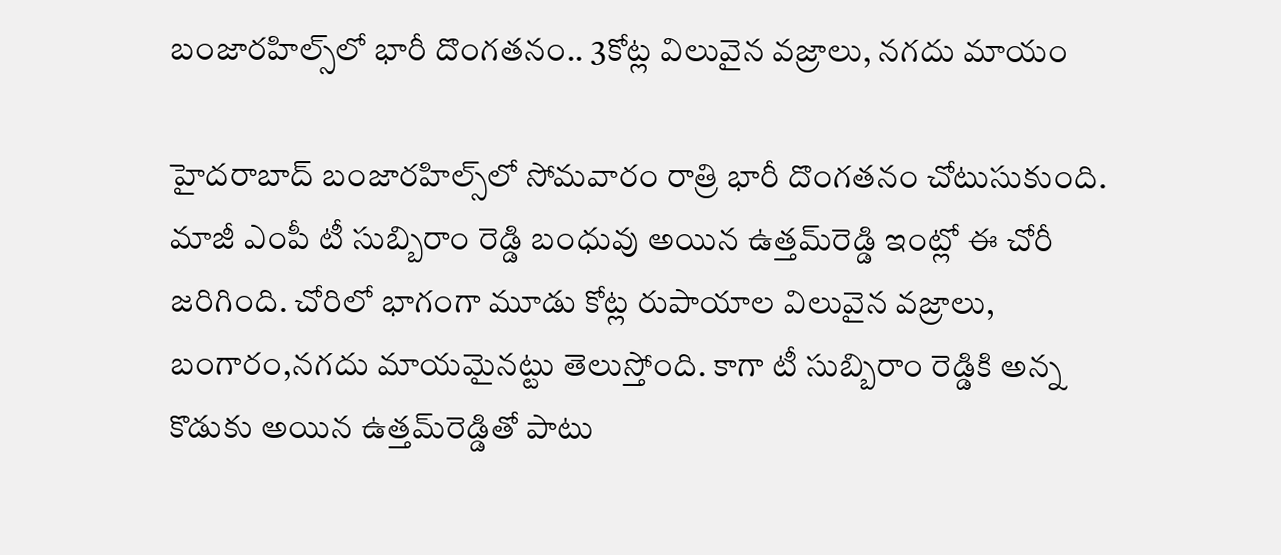బంజారహిల్స్‌లో భారీ దొంగతనం.. 3కోట్ల విలువైన వజ్రాలు, నగదు మాయం

హైదరాబాద్‌ బంజారహిల్స్‌లో సోమవారం రాత్రి భారీ దొంగతనం చోటుసుకుంది. మాజీ ఎంపీ టీ సుబ్బిరాం రెడ్డి బంధువు అయిన ఉత్తమ్‌రెడ్డి ఇంట్లో ఈ చోరీ జరిగింది. చోరిలో భాగంగా మూడు కోట్ల రుపాయాల విలువైన వజ్రాలు, బంగారం,నగదు మాయమైనట్టు తెలుస్తోంది. కాగా టీ సుబ్బిరాం రెడ్డికి అన్న కొడుకు అయిన ఉత్తమ్‌రెడ్డితో పాటు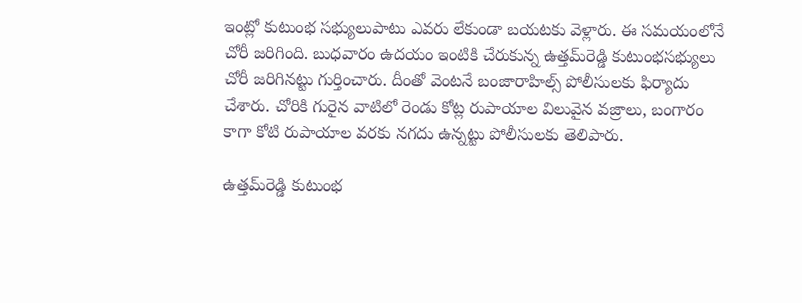ఇంట్లో కుటుంభ సభ్యులుపాటు ఎవరు లేకుండా బయటకు వెళ్లారు. ఈ సమయంలోనే చోరీ జరిగింది. బుధవారం ఉదయం ఇంటికి చేరుకున్న ఉత్తమ్‌రెడ్డి కుటుంభసభ్యులు చోరీ జరిగినట్టు గుర్తించారు. దీంతో వెంటనే బంజారాహిల్స్ పోలీసులకు ఫిర్యాదు చేశారు. చోరికి గురైన వాటిలో రెండు కోట్ల రుపాయాల విలువైన వజ్రాలు, బంగారం కాగా కోటి రుపాయాల వరకు నగదు ఉన్నట్టు పోలీసులకు తెలిపారు.

ఉత్తమ్‌రెడ్డి కుటుంభ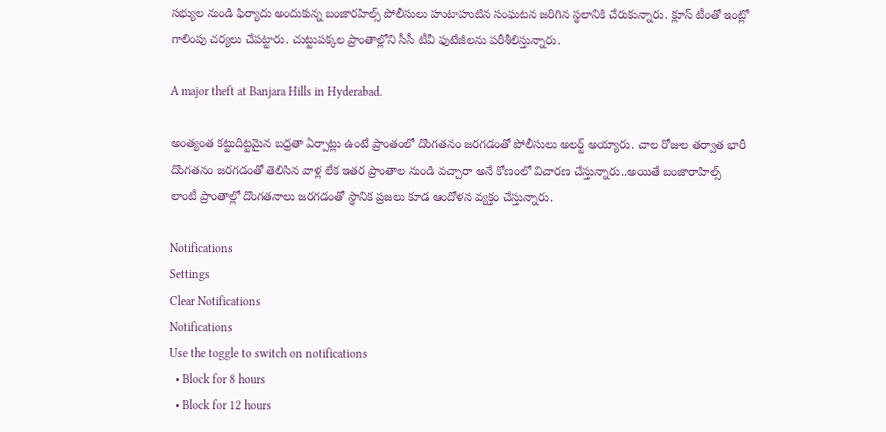సభ్యుల నుండి ఫిర్యాదు అందుకున్న బంజారహిల్స్ పోలీసులు హుటాహుటిన సంఘటన జరిగిన స్థలానికి చేరుకున్నారు. క్లూస్ టీంతో ఇంట్లో గాలింపు చర్యలు చేపట్టారు. చుట్టుపక్కల ప్రాంతాల్లోని సీసీ టీవీ ఫుటేజీలను పరీశీలిస్తున్నారు.

A major theft at Banjara Hills in Hyderabad.

అంత్యంత కట్టుదిట్టమైన బధ్రతా ఏర్పాట్లు ఉంటే ప్రాంతంలో దొంగతనం జరగడంతో పోలీసులు అలర్ట్ అయ్యారు. చాల రోజుల తర్వాత భారీ దొంగతనం జరగడంతో తెలిసిన వాళ్ల లేక ఇతర ప్రాంతాల నుండి వచ్చారా అనే కోణంలో విచారణ చేస్తున్నారు..అయితే బంజారాహిల్స్ లాంటీ ప్రాంతాల్లో దొంగతనాలు జరగడంతో స్థానిక ప్రజలు కూడ ఆందోళన వ్యక్తం చేస్తున్నారు.

Notifications
Settings
Clear Notifications
Notifications
Use the toggle to switch on notifications
  • Block for 8 hours
  • Block for 12 hours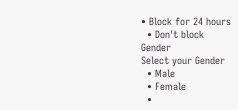• Block for 24 hours
  • Don't block
Gender
Select your Gender
  • Male
  • Female
  •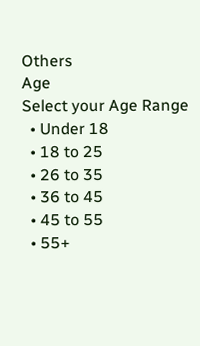Others
Age
Select your Age Range
  • Under 18
  • 18 to 25
  • 26 to 35
  • 36 to 45
  • 45 to 55
  • 55+